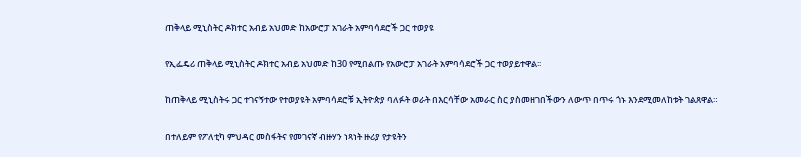ጠቅላይ ሚኒስትር ዶክተር አብይ አህመድ ከአውሮፓ አገራት አምባሳደሮች ጋር ተወያዩ

የኢፌዴሪ ጠቅላይ ሚኒስትር ዶክተር አብይ አህመድ ከ30 የሚበልጡ የአውሮፓ አገራት አምባሳደሮች ጋር ተወያይተዋል፡፡

ከጠቅላይ ሚኒስትሩ ጋር ተገናኝተው የተወያዩት አምባሳደሮቹ ኢትዮጵያ ባለፉት ወራት በእርሳቸው አመራር ስር ያስመዘገበችውን ለውጥ በጥሩ ጎኑ እንደሚመለከቱት ገልጸዋል።

በተለይም የፖለቲካ ምህዳር መስፋትና የመገናኛ ብዙሃን ነጻነት ዙሪያ የታዩትን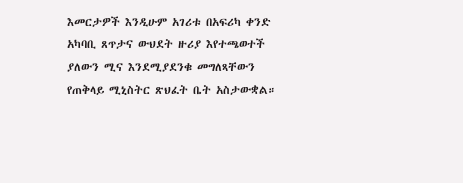እመርታዎች እንዲሁም አገሪቱ በአፍሪካ ቀንድ አካባቢ ጸጥታና ውህደት ዙሪያ እየተጫወተች ያለውን ሚና እንደሚያደንቁ መግለጻቸውን የጠቅላይ ሚኒስትር ጽህፈት ቤት አስታውቋል።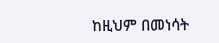ከዚህም በመነሳት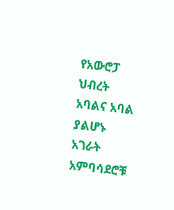የአውሮፓ ህብረት አባልና አባል ያልሆኑ አገራት አምባሳደሮቹ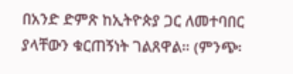በአንድ ድምጽ ከኢትዮጵያ ጋር ለመተባበር ያላቸውን ቁርጠኝነት ገልጸዋል። (ምንጭ፡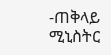-ጠቅላይ ሚኒስትር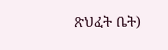ጽህፈት ቤት)